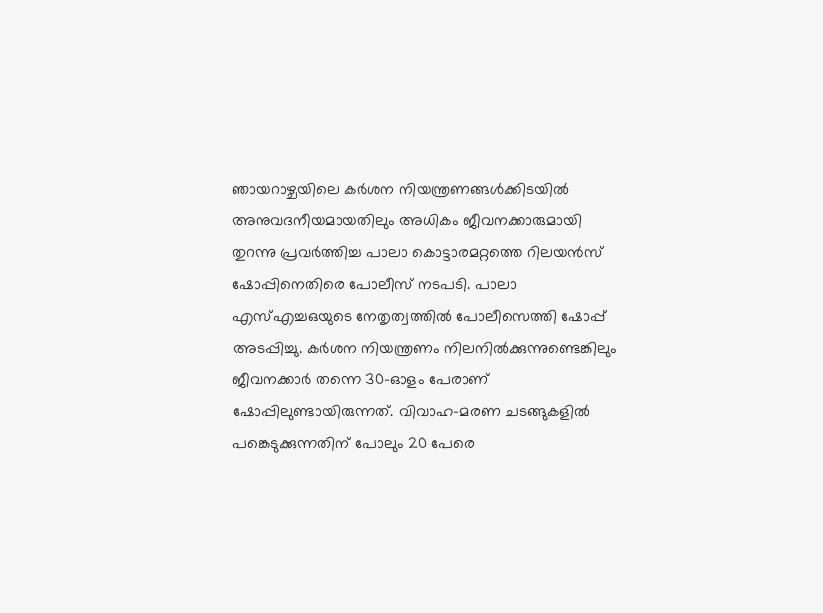ഞായറാഴ്ചയിലെ കര്‍ശന നിയന്ത്രണങ്ങള്‍ക്കിടയിൽ അനുവദനീയമായതിലും അധികം ജീവനക്കാരുമായി തുറന്നു പ്രവര്‍ത്തിച്ച പാലാ കൊട്ടാരമറ്റത്തെ റിലയന്‍സ് ഷോപ്പിനെതിരെ പോലീസ് നടപടി. പാലാ എസ്എച്ചഒയുടെ നേതൃത്വത്തില്‍ പോലീസെത്തി ഷോപ്പ് അടപ്പിച്ചു. കര്‍ശന നിയന്ത്രണം നിലനില്‍ക്കുന്നുണ്ടെങ്കിലും ജീവനക്കാര്‍ തന്നെ 30-ഓളം പേരാണ് ഷോപ്പിലുണ്ടായിരുന്നത്. വിവാഹ-മരണ ചടങ്ങുകളില്‍ പങ്കെടുക്കുന്നതിന് പോലും 20 പേരെ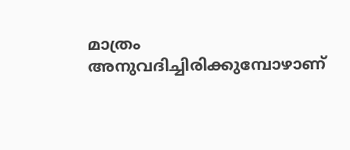മാത്രം അനുവദിച്ചിരിക്കുമ്പോഴാണ്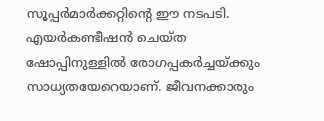സൂപ്പര്‍മാര്‍ക്കറ്റിന്റെ ഈ നടപടി. എയര്‍കണ്ടീഷന്‍ ചെയ്ത ഷോപ്പിനുള്ളില്‍ രോഗപ്പകര്‍ച്ചയ്ക്കും സാധ്യതയേറെയാണ്. ജീവനക്കാരും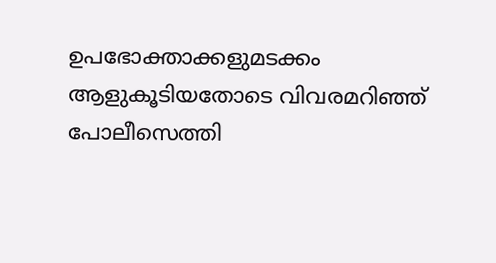ഉപഭോക്താക്കളുമടക്കം ആളുകൂടിയതോടെ വിവരമറിഞ്ഞ് പോലീസെത്തി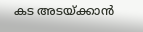കട അടയ്ക്കാന്‍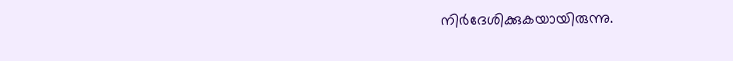നിര്‍ദേശിക്കുകയായിരുന്നു.